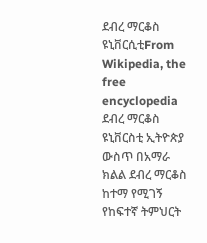ደብረ ማርቆስ ዩኒቨርሲቲFrom Wikipedia, the free encyclopedia ደብረ ማርቆስ ዩኒቨርስቲ ኢትዮጵያ ውስጥ በአማራ ክልል ደብረ ማርቆስ ከተማ የሚገኝ የከፍተኛ ትምህርት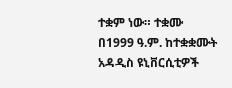ተቋም ነው። ተቋሙ በ1999 ዓ.ም. ከተቋቋሙት አዳዲስ ዩኒቨርሲቲዎች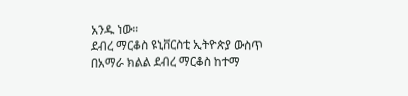አንዱ ነው።
ደብረ ማርቆስ ዩኒቨርስቲ ኢትዮጵያ ውስጥ በአማራ ክልል ደብረ ማርቆስ ከተማ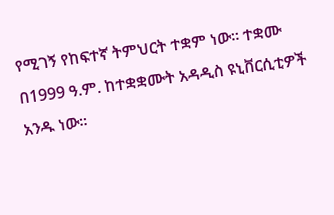የሚገኝ የከፍተኛ ትምህርት ተቋም ነው። ተቋሙ በ1999 ዓ.ም. ከተቋቋሙት አዳዲስ ዩኒቨርሲቲዎች አንዱ ነው።